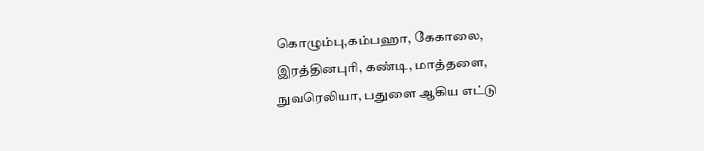கொழும்பு,கம்பஹா, கேகாலை, இரத்தினபுரி, கண்டி, மாத்தளை, நுவரெலியா, பதுளை ஆகிய எட்டு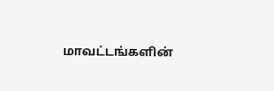மாவட்டங்களின்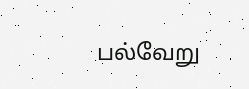பல்வேறு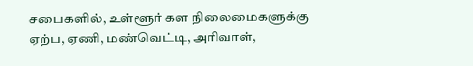சபைகளில், உள்ளூர் கள நிலைமைகளுக்கு ஏற்ப, ஏணி, மண்வெட்டி, அரிவாள்,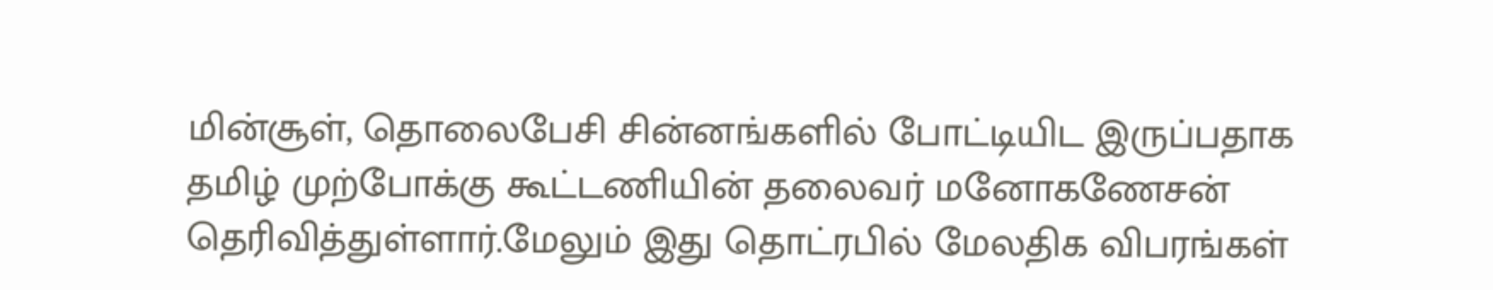மின்சூள், தொலைபேசி சின்னங்களில் போட்டியிட இருப்பதாக தமிழ் முற்போக்கு கூட்டணியின் தலைவர் மனோகணேசன் தெரிவித்துள்ளார்.மேலும் இது தொட்ரபில் மேலதிக விபரங்கள்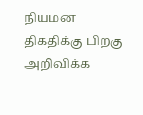நியமன திகதிக்கு பிறகு அறிவிக்க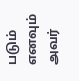படும் எனவும் அவர்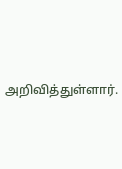அறிவித்துள்ளார்.